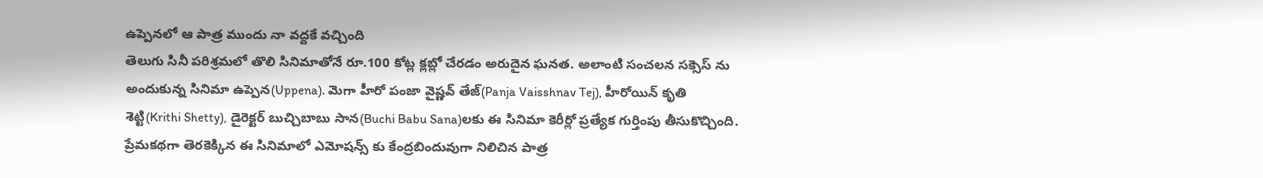ఉప్పెనలో ఆ పాత్ర ముందు నా వద్దకే వచ్చింది
తెలుగు సినీ పరిశ్రమలో తొలి సినిమాతోనే రూ.100 కోట్ల క్లబ్లో చేరడం అరుదైన ఘనత. అలాంటి సంచలన సక్సెస్ ను అందుకున్న సినిమా ఉప్పెన(Uppena). మెగా హీరో పంజా వైష్ణవ్ తేజ్(Panja Vaisshnav Tej), హీరోయిన్ కృతి శెట్టి(Krithi Shetty), డైరెక్టర్ బుచ్చిబాబు సాన(Buchi Babu Sana)లకు ఈ సినిమా కెరీర్లో ప్రత్యేక గుర్తింపు తీసుకొచ్చింది. ప్రేమకథగా తెరకెక్కిన ఈ సినిమాలో ఎమోషన్స్ కు కేంద్రబిందువుగా నిలిచిన పాత్ర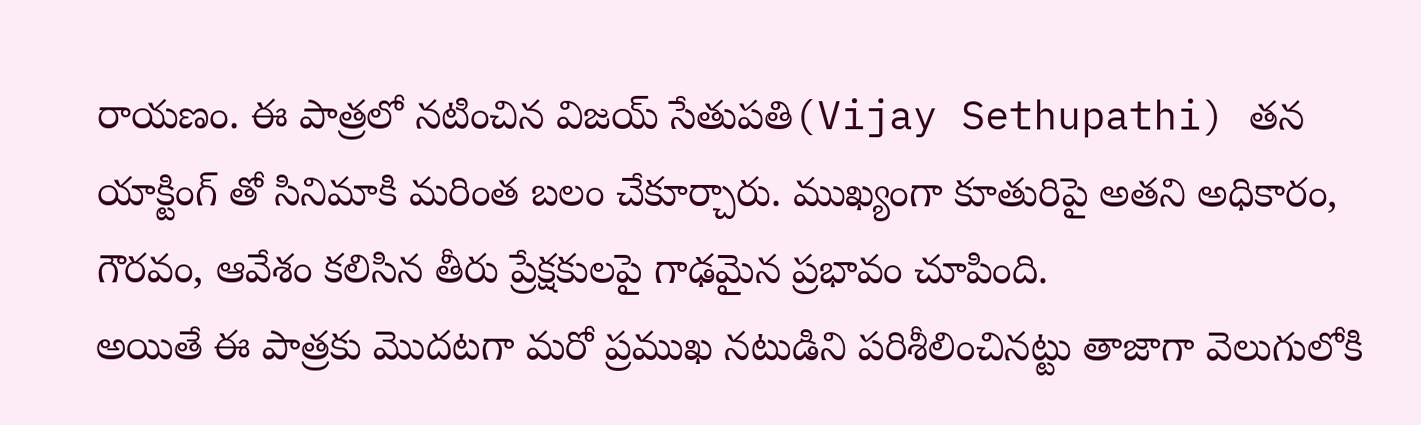రాయణం. ఈ పాత్రలో నటించిన విజయ్ సేతుపతి(Vijay Sethupathi) తన యాక్టింగ్ తో సినిమాకి మరింత బలం చేకూర్చారు. ముఖ్యంగా కూతురిపై అతని అధికారం, గౌరవం, ఆవేశం కలిసిన తీరు ప్రేక్షకులపై గాఢమైన ప్రభావం చూపింది.
అయితే ఈ పాత్రకు మొదటగా మరో ప్రముఖ నటుడిని పరిశీలించినట్టు తాజాగా వెలుగులోకి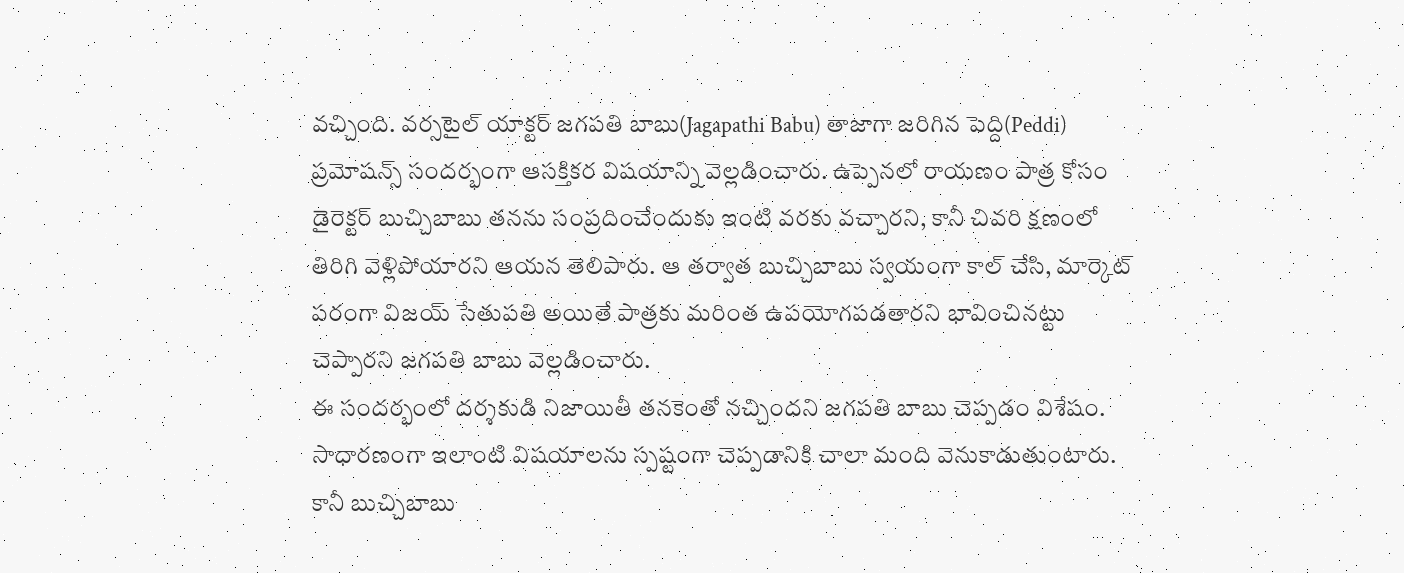వచ్చింది. వర్సటైల్ యాక్టర్ జగపతి బాబు(Jagapathi Babu) తాజాగా జరిగిన పెద్ది(Peddi) ప్రమోషన్స్ సందర్భంగా ఆసక్తికర విషయాన్ని వెల్లడించారు. ఉప్పెనలో రాయణం పాత్ర కోసం డైరెక్టర్ బుచ్చిబాబు తనను సంప్రదించేందుకు ఇంటి వరకు వచ్చారని, కానీ చివరి క్షణంలో తిరిగి వెళ్లిపోయారని ఆయన తెలిపారు. ఆ తర్వాత బుచ్చిబాబు స్వయంగా కాల్ చేసి, మార్కెట్ పరంగా విజయ్ సేతుపతి అయితే పాత్రకు మరింత ఉపయోగపడతారని భావించినట్టు చెప్పారని జగపతి బాబు వెల్లడించారు.
ఈ సందర్భంలో దర్శకుడి నిజాయితీ తనకెంతో నచ్చిందని జగపతి బాబు చెప్పడం విశేషం. సాధారణంగా ఇలాంటి విషయాలను స్పష్టంగా చెప్పడానికి చాలా మంది వెనుకాడుతుంటారు. కానీ బుచ్చిబాబు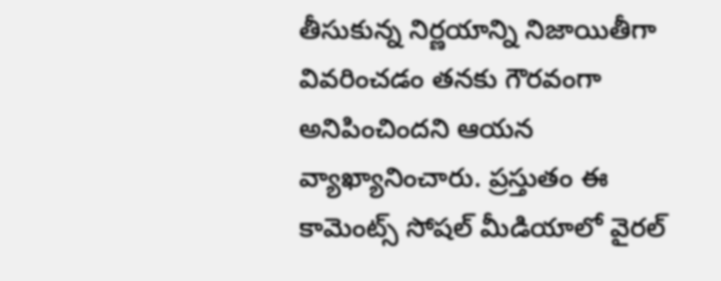తీసుకున్న నిర్ణయాన్ని నిజాయితీగా వివరించడం తనకు గౌరవంగా అనిపించిందని ఆయన వ్యాఖ్యానించారు. ప్రస్తుతం ఈ కామెంట్స్ సోషల్ మీడియాలో వైరల్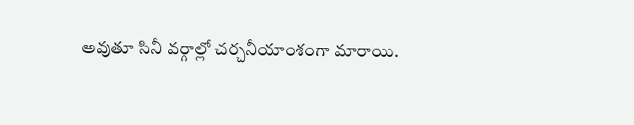అవుతూ సినీ వర్గాల్లో చర్చనీయాంశంగా మారాయి.